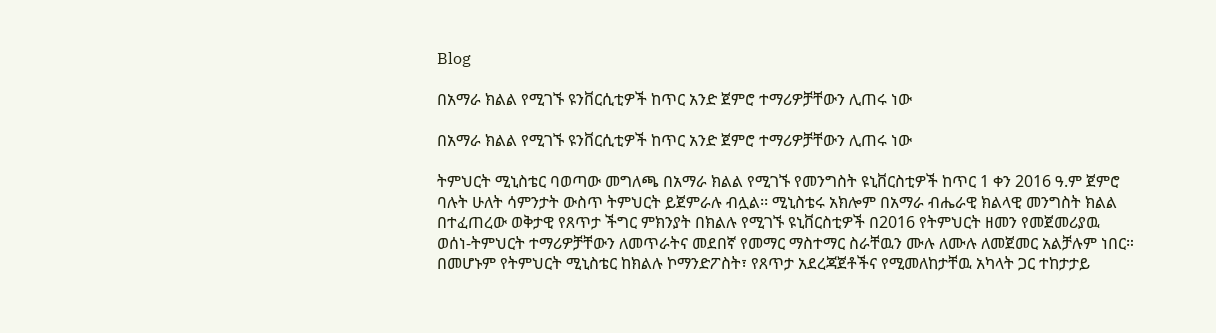Blog

በአማራ ክልል የሚገኙ ዩንቨርሲቲዎች ከጥር አንድ ጀምሮ ተማሪዎቻቸውን ሊጠሩ ነው

በአማራ ክልል የሚገኙ ዩንቨርሲቲዎች ከጥር አንድ ጀምሮ ተማሪዎቻቸውን ሊጠሩ ነው

ትምህርት ሚኒስቴር ባወጣው መግለጫ በአማራ ክልል የሚገኙ የመንግስት ዩኒቨርስቲዎች ከጥር 1 ቀን 2016 ዓ.ም ጀምሮ ባሉት ሁለት ሳምንታት ውስጥ ትምህርት ይጀምራሉ ብሏል፡፡ ሚኒስቴሩ አክሎም በአማራ ብሔራዊ ክልላዊ መንግስት ክልል በተፈጠረው ወቅታዊ የጸጥታ ችግር ምክንያት በክልሉ የሚገኙ ዩኒቨርስቲዎች በ2016 የትምህርት ዘመን የመጀመሪያዉ ወሰነ-ትምህርት ተማሪዎቻቸውን ለመጥራትና መደበኛ የመማር ማስተማር ስራቸዉን ሙሉ ለሙሉ ለመጀመር አልቻሉም ነበር። በመሆኑም የትምህርት ሚኒስቴር ከክልሉ ኮማንድፖስት፣ የጸጥታ አደረጃጀቶችና የሚመለከታቸዉ አካላት ጋር ተከታታይ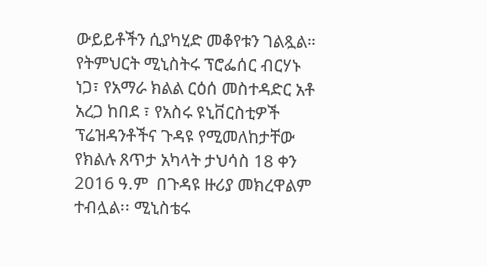ውይይቶችን ሲያካሂድ መቆየቱን ገልጿል። የትምህርት ሚኒስትሩ ፕሮፌሰር ብርሃኑ ነጋ፣ የአማራ ክልል ርዕሰ መስተዳድር አቶ አረጋ ከበደ ፣ የአስሩ ዩኒቨርስቲዎች ፕሬዝዳንቶችና ጉዳዩ የሚመለከታቸው የክልሉ ጸጥታ አካላት ታህሳስ 18 ቀን 2016 ዓ.ም  በጉዳዩ ዙሪያ መክረዋልም ተብሏል፡፡ ሚኒስቴሩ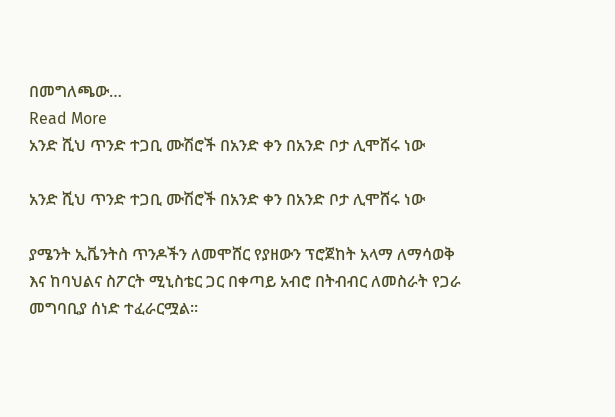በመግለጫው…
Read More
አንድ ሺህ ጥንድ ተጋቢ ሙሽሮች በአንድ ቀን በአንድ ቦታ ሊሞሸሩ ነው

አንድ ሺህ ጥንድ ተጋቢ ሙሽሮች በአንድ ቀን በአንድ ቦታ ሊሞሸሩ ነው

ያሜንት ኢቬንትስ ጥንዶችን ለመሞሸር የያዘውን ፕሮጀከት አላማ ለማሳወቅ እና ከባህልና ስፖርት ሚኒስቴር ጋር በቀጣይ አብሮ በትብብር ለመስራት የጋራ መግባቢያ ሰነድ ተፈራርሟል፡፡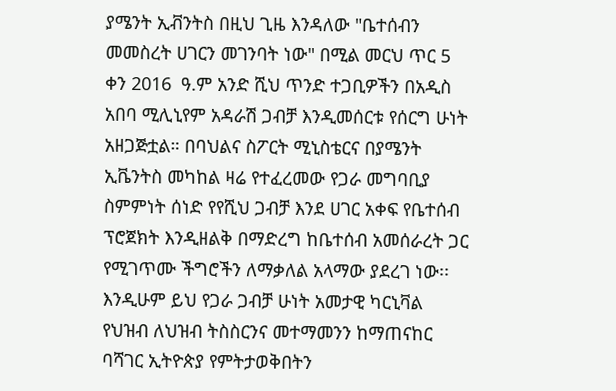ያሜንት ኢቭንትስ በዚህ ጊዜ እንዳለው "ቤተሰብን መመስረት ሀገርን መገንባት ነው" በሚል መርህ ጥር 5  ቀን 2016  ዓ.ም አንድ ሺህ ጥንድ ተጋቢዎችን በአዲስ አበባ ሚሊኒየም አዳራሽ ጋብቻ እንዲመሰርቱ የሰርግ ሁነት አዘጋጅቷል። በባህልና ስፖርት ሚኒስቴርና በያሜንት ኢቬንትስ መካከል ዛሬ የተፈረመው የጋራ መግባቢያ ስምምነት ሰነድ የየሺህ ጋብቻ እንደ ሀገር አቀፍ የቤተሰብ ፕሮጀክት እንዲዘልቅ በማድረግ ከቤተሰብ አመሰራረት ጋር የሚገጥሙ ችግሮችን ለማቃለል አላማው ያደረገ ነው፡፡ እንዲሁም ይህ የጋራ ጋብቻ ሁነት አመታዊ ካርኒቫል የህዝብ ለህዝብ ትስስርንና መተማመንን ከማጠናከር ባሻገር ኢትዮጵያ የምትታወቅበትን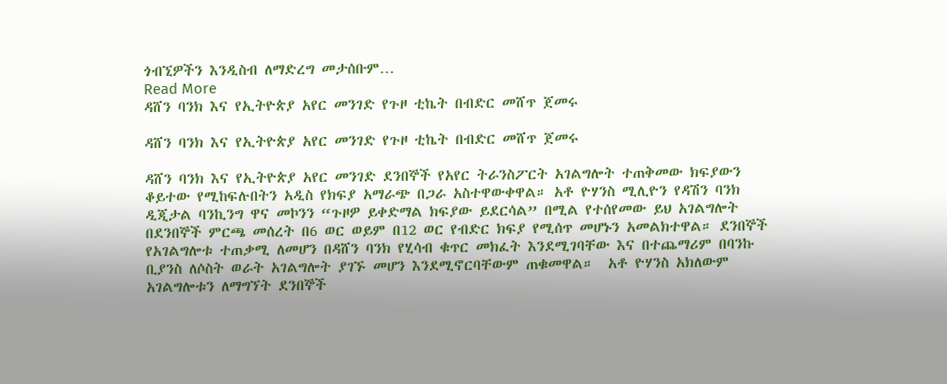ጎብኚዎችን እንዲስብ ለማድረግ መታሰቡም…
Read More
ዳሸን ባንክ እና የኢትዮጵያ አየር መንገድ የጉዞ ቲኬት በብድር መሸጥ ጀመሩ

ዳሸን ባንክ እና የኢትዮጵያ አየር መንገድ የጉዞ ቲኬት በብድር መሸጥ ጀመሩ

ዳሸን ባንክ እና የኢትዮጵያ አየር መንገድ ደንበኞች የአየር ትራንስፖርት አገልግሎት ተጠቅመው ክፍያውን ቆይተው የሚከፍሉበትን አዲስ የክፍያ አማራጭ በጋራ አስተዋውቀዋል። አቶ ዮሃንስ ሚሊዮን የዳሽን ባንክ ዲጂታል ባንኪንግ ዋና መኮንን “ጉዞዎ ይቀድማል ክፍያው ይደርሳል” በሚል የተሰየመው ይህ አገልግሎት በደንበኞች ምርጫ መሰረት በ6 ወር ወይም በ12 ወር የብድር ክፍያ የሚሰጥ መሆኑን አመልክተዋል። ደንበኞች የአገልግሎቱ ተጠቃሚ ለመሆን በዳሸን ባንክ የሂሳብ ቁጥር መክፈት እንደሚገባቸው እና በተጨማሪም በባንኩ ቢያንስ ለሶስት ወራት አገልግሎት ያገኙ መሆን እንደሚኖርባቸውም ጠቁመዋል።  አቶ ዮሃንስ አክለውም አገልግሎቱን ለማግኘት ደንበኞች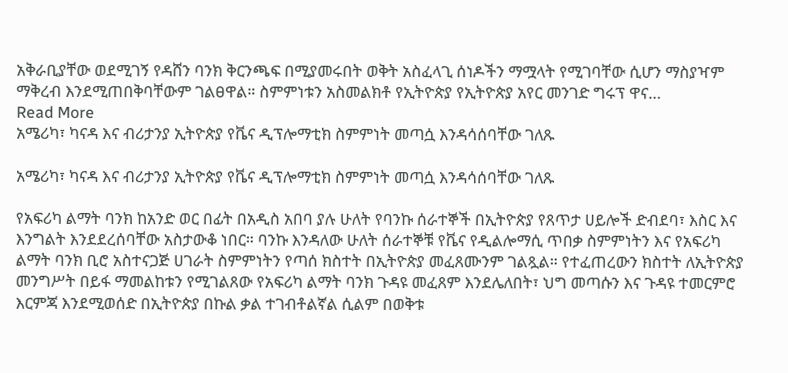አቅራቢያቸው ወደሚገኝ የዳሸን ባንክ ቅርንጫፍ በሚያመሩበት ወቅት አስፈላጊ ሰነዶችን ማሟላት የሚገባቸው ሲሆን ማስያዣም ማቅረብ እንደሚጠበቅባቸውም ገልፀዋል። ስምምነቱን አስመልክቶ የኢትዮጵያ የኢትዮጵያ አየር መንገድ ግሩፕ ዋና…
Read More
አሜሪካ፣ ካናዳ እና ብሪታንያ ኢትዮጵያ የቬና ዲፕሎማቲክ ስምምነት መጣሷ እንዳሳሰባቸው ገለጹ

አሜሪካ፣ ካናዳ እና ብሪታንያ ኢትዮጵያ የቬና ዲፕሎማቲክ ስምምነት መጣሷ እንዳሳሰባቸው ገለጹ

የአፍሪካ ልማት ባንክ ከአንድ ወር በፊት በአዲስ አበባ ያሉ ሁለት የባንኩ ሰራተኞች በኢትዮጵያ የጸጥታ ሀይሎች ድብደባ፣ እስር እና እንግልት እንደደረሰባቸው አስታውቆ ነበር። ባንኩ እንዳለው ሁለት ሰራተኞቹ የቬና የዲልሎማሲ ጥበቃ ስምምነትን እና የአፍሪካ ልማት ባንክ ቢሮ አስተናጋጅ ሀገራት ስምምነትን የጣሰ ክስተት በኢትዮጵያ መፈጸሙንም ገልጿል። የተፈጠረውን ክስተት ለኢትዮጵያ መንግሥት በይፋ ማመልከቱን የሚገልጸው የአፍሪካ ልማት ባንክ ጉዳዩ መፈጸም እንደሌለበት፣ ህግ መጣሱን እና ጉዳዩ ተመርምሮ እርምጃ እንደሚወሰድ በኢትዮጵያ በኩል ቃል ተገብቶልኛል ሲልም በወቅቱ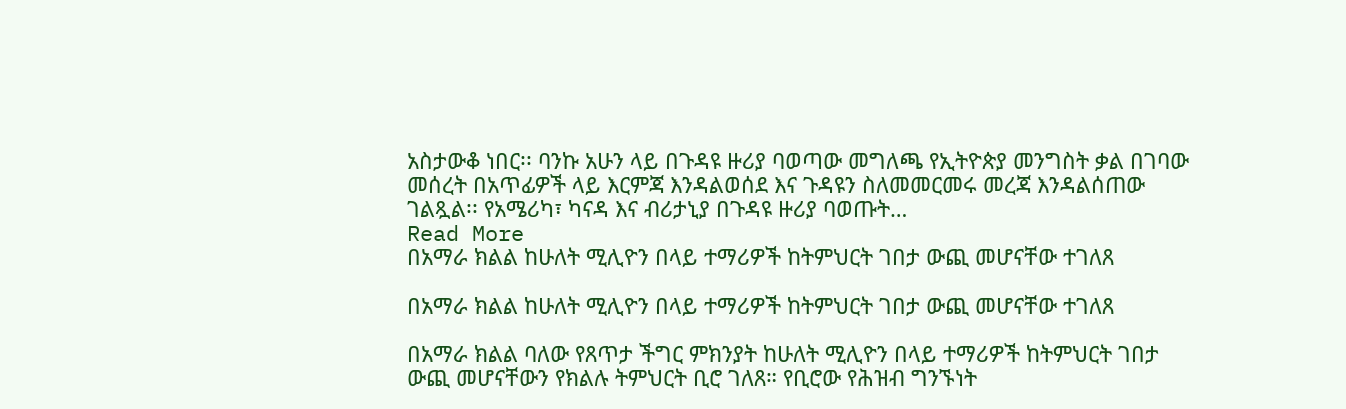አስታውቆ ነበር፡፡ ባንኩ አሁን ላይ በጉዳዩ ዙሪያ ባወጣው መግለጫ የኢትዮጵያ መንግስት ቃል በገባው መሰረት በአጥፊዎች ላይ እርምጃ እንዳልወሰደ እና ጉዳዩን ስለመመርመሩ መረጃ እንዳልሰጠው ገልጿል፡፡ የአሜሪካ፣ ካናዳ እና ብሪታኒያ በጉዳዩ ዙሪያ ባወጡት…
Read More
በአማራ ክልል ከሁለት ሚሊዮን በላይ ተማሪዎች ከትምህርት ገበታ ውጪ መሆናቸው ተገለጸ

በአማራ ክልል ከሁለት ሚሊዮን በላይ ተማሪዎች ከትምህርት ገበታ ውጪ መሆናቸው ተገለጸ

በአማራ ክልል ባለው የጸጥታ ችግር ምክንያት ከሁለት ሚሊዮን በላይ ተማሪዎች ከትምህርት ገበታ ውጪ መሆናቸውን የክልሉ ትምህርት ቢሮ ገለጸ። የቢሮው የሕዝብ ግንኙነት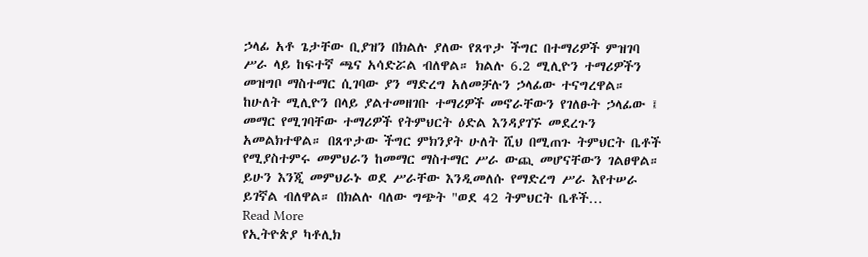ኃላፊ አቶ ጌታቸው ቢያዝን በክልሉ ያለው የጸጥታ ችግር በተማሪዎች ምዝገባ ሥራ ላይ ከፍተኛ ጫና አሳድሯል ብለዋል። ክልሉ 6.2 ሚሊዮን ተማሪዎችን መዝግቦ ማስተማር ሲገባው ያን ማድረግ አለመቻሉን ኃላፊው ተናግረዋል። ከሁለት ሚሊዮን በላይ ያልተመዘገቡ ተማሪዎች መኖራቸውን የገለፁት ኃላፊው ፤ መማር የሚገባቸው ተማሪዎች የትምህርት ዕድል እንዳያገኙ መደረጉን አመልክተዋል። በጸጥታው ችግር ምክንያት ሁለት ሺህ በሚጠጉ ትምህርት ቤቶች የሚያስተምሩ መምህራን ከመማር ማስተማር ሥራ ውጪ መሆናቸውን ገልፀዋል። ይሁን እንጂ መምህራኑ ወደ ሥራቸው እንዲመለሱ የማድረግ ሥራ እየተሠራ ይገኛል ብለዋል። በክልሉ ባለው ግጭት "ወደ 42 ትምህርት ቤቶች…
Read More
የኢትዮጵያ ካቶሊክ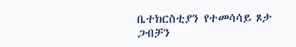ቤተክርስቲያን የተመሳሳይ ጾታ ጋብቻን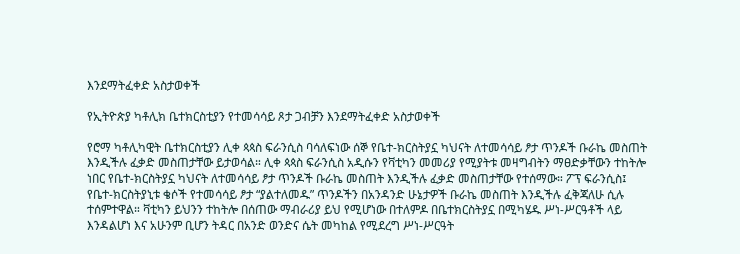እንደማትፈቀድ አስታወቀች

የኢትዮጵያ ካቶሊክ ቤተክርስቲያን የተመሳሳይ ጾታ ጋብቻን እንደማትፈቀድ አስታወቀች

የሮማ ካቶሊካዊት ቤተክርስቲያን ሊቀ ጳጳስ ፍራንሲስ ባሳለፍነው ሰኞ የቤተ-ክርስትያኗ ካህናት ለተመሳሳይ ፆታ ጥንዶች ቡራኬ መስጠት እንዲችሉ ፈቃድ መስጠታቸው ይታወሳል። ሊቀ ጳጳስ ፍራንሲስ አዲሱን የቫቲካን መመሪያ የሚያትቱ መዛግብትን ማፀድቃቸውን ተከትሎ ነበር የቤተ-ክርስትያኗ ካህናት ለተመሳሳይ ፆታ ጥንዶች ቡራኬ መስጠት እንዲችሉ ፈቃድ መስጠታቸው የተሰማው። ፖፕ ፍራንሲስ፤ የቤተ-ክርስትያኒቱ ቄሶች የተመሳሳይ ፆታ “ያልተለመዱ” ጥንዶችን በአንዳንድ ሁኔታዎች ቡራኬ መስጠት እንዲችሉ ፈቅጃለሁ ሲሉ ተሰምተዋል። ቫቲካን ይህንን ተከትሎ በሰጠው ማብራሪያ ይህ የሚሆነው በተለምዶ በቤተክርስትያኗ በሚካሄዱ ሥነ-ሥርዓቶች ላይ እንዳልሆነ እና አሁንም ቢሆን ትዳር በአንድ ወንድና ሴት መካከል የሚደረግ ሥነ-ሥርዓት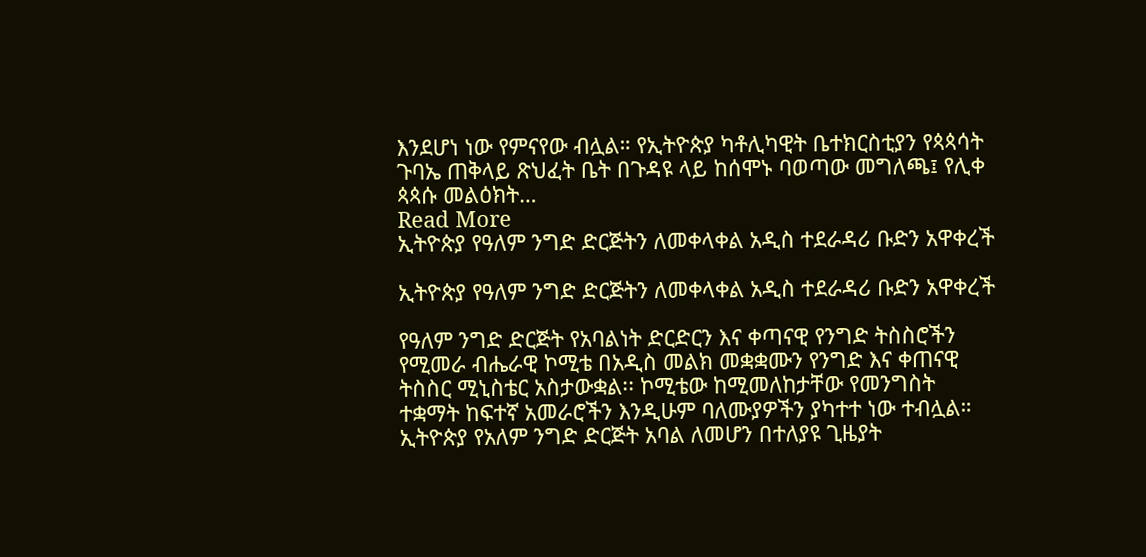እንደሆነ ነው የምናየው ብሏል። የኢትዮጵያ ካቶሊካዊት ቤተክርስቲያን የጳጳሳት ጉባኤ ጠቅላይ ጽህፈት ቤት በጉዳዩ ላይ ከሰሞኑ ባወጣው መግለጫ፤ የሊቀ ጳጳሱ መልዕክት…
Read More
ኢትዮጵያ የዓለም ንግድ ድርጅትን ለመቀላቀል አዲስ ተደራዳሪ ቡድን አዋቀረች

ኢትዮጵያ የዓለም ንግድ ድርጅትን ለመቀላቀል አዲስ ተደራዳሪ ቡድን አዋቀረች

የዓለም ንግድ ድርጅት የአባልነት ድርድርን እና ቀጣናዊ የንግድ ትስስሮችን የሚመራ ብሔራዊ ኮሚቴ በአዲስ መልክ መቋቋሙን የንግድ እና ቀጠናዊ ትስስር ሚኒስቴር አስታውቋል፡፡ ኮሚቴው ከሚመለከታቸው የመንግስት ተቋማት ከፍተኛ አመራሮችን እንዲሁም ባለሙያዎችን ያካተተ ነው ተብሏል። ኢትዮጵያ የአለም ንግድ ድርጅት አባል ለመሆን በተለያዩ ጊዜያት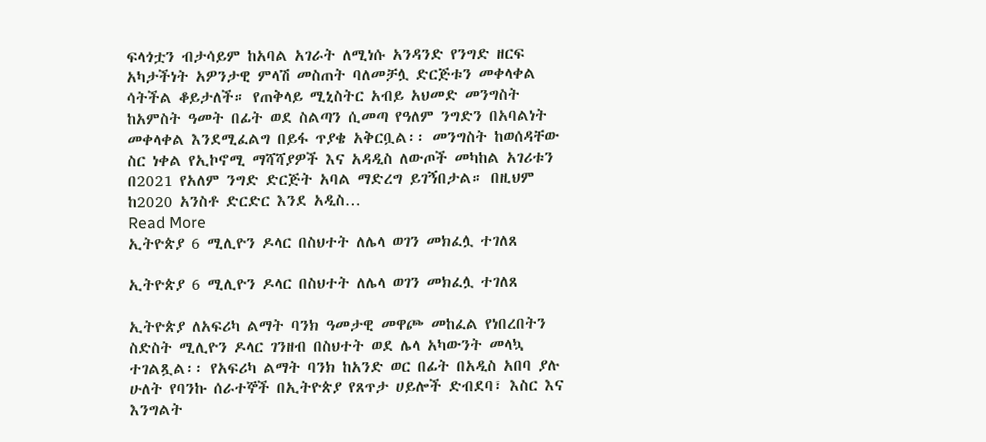ፍላጎቷን ብታሳይም ከአባል አገራት ለሚነሱ አንዳንድ የንግድ ዘርፍ አካታችነት አዎንታዊ ምላሽ መስጠት ባለመቻሏ ድርጅቱን መቀላቀል ሳትችል ቆይታለች። የጠቅላይ ሚኒስትር አብይ አህመድ መንግስት ከአምስት ዓመት በፊት ወደ ስልጣን ሲመጣ የዓለም ንግድን በአባልነት መቀላቀል እንደሚፈልግ በይፋ ጥያቄ አቅርቧል፡፡ መንግስት ከወሰዳቸው ስር ነቀል የኢኮኖሚ ማሻሻያዎች እና አዳዲስ ለውጦች መካከል አገሪቱን በ2021 የአለም ንግድ ድርጅት አባል ማድረግ ይገኝበታል። በዚህም ከ2020 አንስቶ ድርድር እንደ አዲስ…
Read More
ኢትዮጵያ 6 ሚሊዮን ዶላር በስህተት ለሌላ ወገን መክፈሏ ተገለጸ

ኢትዮጵያ 6 ሚሊዮን ዶላር በስህተት ለሌላ ወገን መክፈሏ ተገለጸ

ኢትዮጵያ ለአፍሪካ ልማት ባንክ ዓመታዊ መዋጮ መከፈል የነበረበትን ስድስት ሚሊዮን ዶላር ገንዘብ በስህተት ወደ ሌላ አካውንት መላኳ ተገልጿል፡፡ የአፍሪካ ልማት ባንክ ከአንድ ወር በፊት በአዲስ አበባ ያሉ ሁለት የባንኩ ሰራተኞች በኢትዮጵያ የጸጥታ ሀይሎች ድብደባ፣ እስር እና እንግልት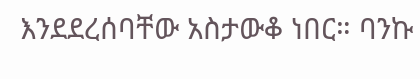እንደደረሰባቸው አስታውቆ ነበር። ባንኩ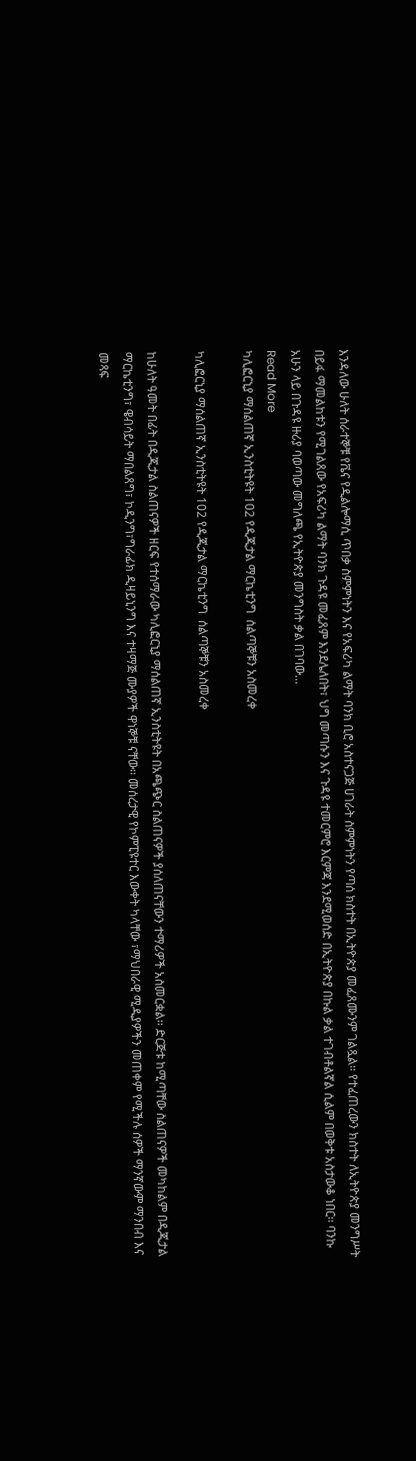እንዳለው ሁለት ሰራተኞቹ የቬና የዲልሎማሲ ጥበቃ ስምምነትን እና የአፍሪካ ልማት ባንክ ቢሮ አስተናጋጅ ሀገራት ስምምነትን የጣሰ ክስተት በኢትዮጵያ መፈጸሙንም ገልጿል። የተፈጠረውን ክስተት ለኢትዮጵያ መንግሥት በይፋ ማመልከቱን የሚገልጸው የአፍሪካ ልማት ባንክ ጉዳዩ መፈጸም እንደሌለበት፣ ህግ መጣሱን እና ጉዳዩ ተመርምሮ እርምጃ እንደሚወሰድ በኢትዮጵያ በኩል ቃል ተገብቶልኛል ሲልም በወቅቱ አስታውቆ ነበር፡፡ ባንኩ አሁን ላይ በጉዳዩ ዙሪያ ባወጣው መግለጫ የኢትዮጵያ መንግስት ቃል በገባው…
Read More
ካሊፎርኒያ ማሰልጠኛ ኢንስቲትዩት 102 የዲጂታል ማርኬቲንግ  ሰልጣኞቹን አስመረቀ

ካሊፎርኒያ ማሰልጠኛ ኢንስቲትዩት 102 የዲጂታል ማርኬቲንግ  ሰልጣኞቹን አስመረቀ

ከሁለት ዓመት በፊት በዲጂታል ስልጠናዎች ዘርፍ የተሰማራው ካሊፎርኒያ ማሰልጠኛ ኢንስቲትዩት በአጫጭር ስልጠናዎች ያሰለጠናቸውን ተማሪዎች አስመርቋል፡፡ ድርጅቱ ከሚጣቸው ስልጠናዎች መካከልም በዲጂታል ማርኬቲንግ፣ ዌብሳይት ማበልጸግ፣ ኮዲንግ፣ግራፊክ ዲዛይኒንግ እና ተዛማጅ ሙያዎች ዋነኞቹ ናቸው፡፡ መሰረታዊ የኮምፒዩተር እውቀት ካላቸው ፣ማህበራዊ ሚዲያዎችን መጠቀም የሚችሉ ሰዎች ማንኛውም ማንበብ እና መጻፍ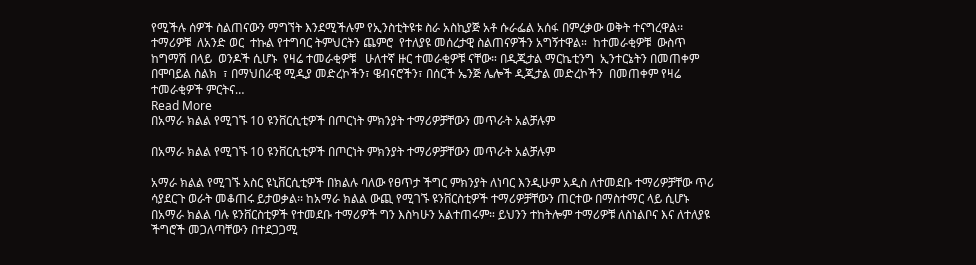የሚችሉ ሰዎች ስልጠናውን ማግኘት እንደሚችሉም የኢንስቲትዩቱ ስራ አስኪያጅ አቶ ሱራፌል አሰፋ በምረቃው ወቅት ተናግረዋል፡፡ ተማሪዎቹ  ለአንድ ወር  ተኩል የተግባር ትምህርትን ጨምሮ  የተለያዩ መሰረታዊ ስልጠናዎችን አግኝተዋል።  ከተመራቂዎቹ  ውስጥ   ከግማሽ በላይ  ወንዶች ሲሆኑ  የዛሬ ተመራቂዎቹ   ሁለተኛ ዙር ተመራቂዎቹ ናቸው። በዲጂታል ማርኬቲንግ  ኢንተርኔትን በመጠቀም  በሞባይል ስልክ  ፣ በማህበራዊ ሚዲያ መድረኮችን፣ ዌብናሮችን፣ በሰርች ኤንጅ ሌሎች ዲጂታል መድረኮችን  በመጠቀም የዛሬ ተመራቂዎች ምርትና…
Read More
በአማራ ክልል የሚገኙ 10 ዩንቨርሲቲዎች በጦርነት ምክንያት ተማሪዎቻቸውን መጥራት አልቻሉም

በአማራ ክልል የሚገኙ 10 ዩንቨርሲቲዎች በጦርነት ምክንያት ተማሪዎቻቸውን መጥራት አልቻሉም

አማራ ክልል የሚገኙ አስር ዩኒቨርሲቲዎች በክልሉ ባለው የፀጥታ ችግር ምክንያት ለነባር እንዲሁም አዲስ ለተመደቡ ተማሪዎቻቸው ጥሪ ሳያደርጉ ወራት መቆጠሩ ይታወቃል፡፡ ከአማራ ክልል ውጪ የሚገኙ ዩንቨርስቲዎች ተማሪዎቻቸውን ጠርተው በማስተማር ላይ ሲሆኑ በአማራ ክልል ባሉ ዩንቨርስቲዎች የተመደቡ ተማሪዎች ግን እስካሁን አልተጠሩም። ይህንን ተከትሎም ተማሪዎቹ ለስነልቦና እና ለተለያዩ ችግሮች መጋለጣቸውን በተደጋጋሚ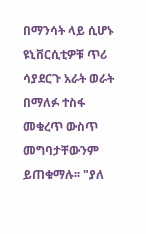በማንሳት ላይ ሲሆኑ ዩኒቨርሲቲዎቹ ጥሪ ሳያደርጉ አራት ወራት በማለፉ ተስፋ መቁረጥ ውስጥ መግባታቸውንም ይጠቁማሉ፡፡ "ያለ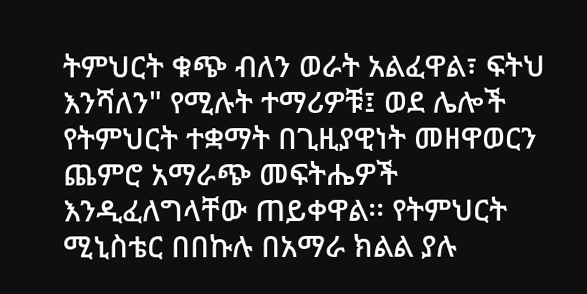ትምህርት ቁጭ ብለን ወራት አልፈዋል፣ ፍትህ እንሻለን" የሚሉት ተማሪዎቹ፤ ወደ ሌሎች የትምህርት ተቋማት በጊዚያዊነት መዘዋወርን ጨምሮ አማራጭ መፍትሔዎች እንዲፈለግላቸው ጠይቀዋል፡፡ የትምህርት ሚኒስቴር በበኩሉ በአማራ ክልል ያሉ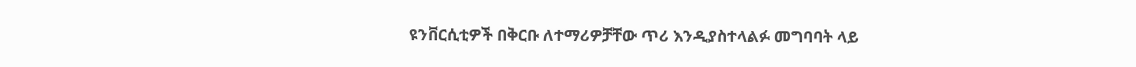ዩንቨርሲቲዎች በቅርቡ ለተማሪዎቻቸው ጥሪ እንዲያስተላልፉ መግባባት ላይ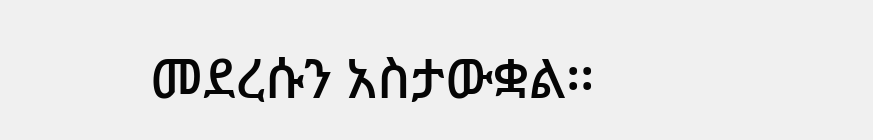መደረሱን አስታውቋል፡፡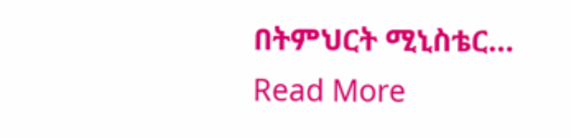በትምህርት ሚኒስቴር…
Read More